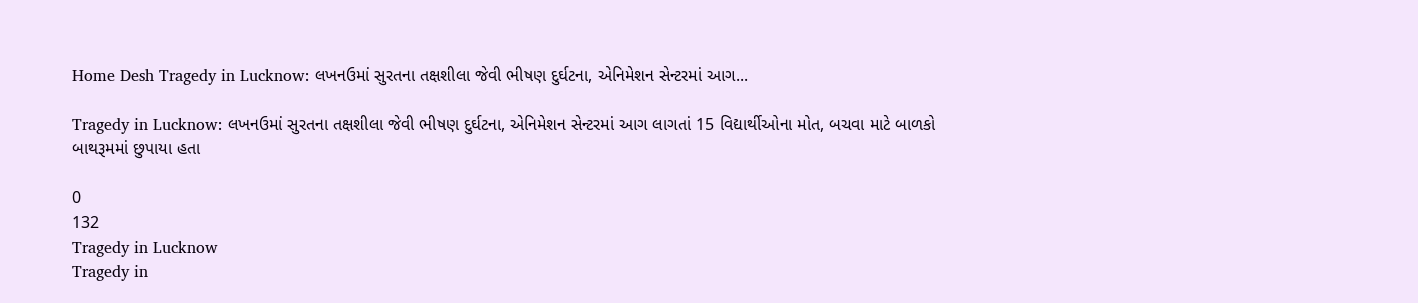Home Desh Tragedy in Lucknow: લખનઉમાં સુરતના તક્ષશીલા જેવી ભીષણ દુર્ઘટના, એનિમેશન સેન્ટરમાં આગ...

Tragedy in Lucknow: લખનઉમાં સુરતના તક્ષશીલા જેવી ભીષણ દુર્ઘટના, એનિમેશન સેન્ટરમાં આગ લાગતાં 15 વિદ્યાર્થીઓના મોત, બચવા માટે બાળકો બાથરૂમમાં છુપાયા હતા

0
132
Tragedy in Lucknow
Tragedy in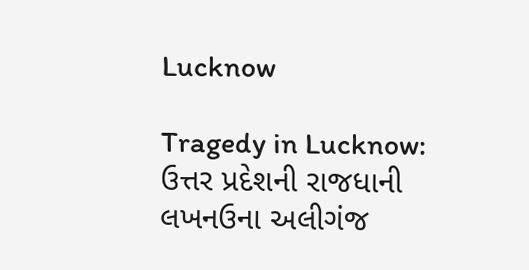Lucknow

Tragedy in Lucknow: ઉત્તર પ્રદેશની રાજધાની લખનઉના અલીગંજ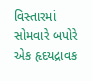વિસ્તારમાં સોમવારે બપોરે એક હૃદયદ્રાવક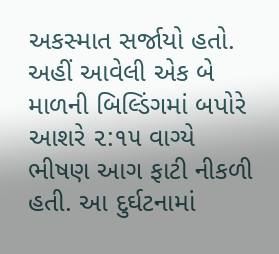અકસ્માત સર્જાયો હતો. અહીં આવેલી એક બે માળની બિલ્ડિંગમાં બપોરે આશરે ૨:૧૫ વાગ્યે ભીષણ આગ ફાટી નીકળી હતી. આ દુર્ઘટનામાં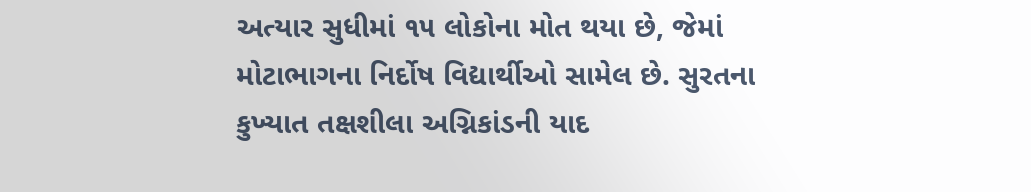અત્યાર સુધીમાં ૧૫ લોકોના મોત થયા છે, જેમાં મોટાભાગના નિર્દોષ વિદ્યાર્થીઓ સામેલ છે. સુરતના કુખ્યાત તક્ષશીલા અગ્નિકાંડની યાદ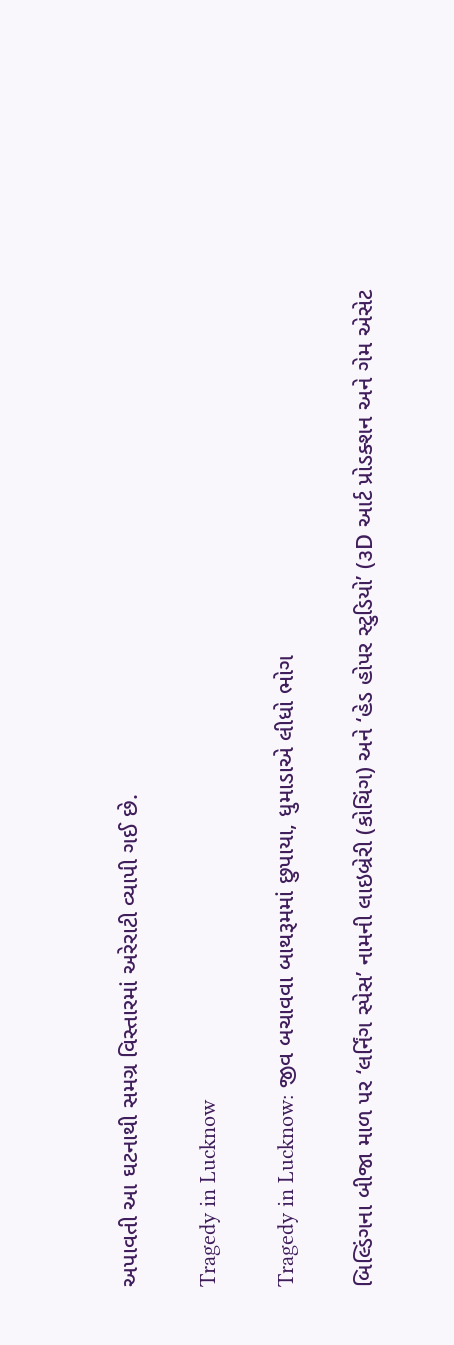અપાવતી આ ઘટનાથી સમગ્ર વિસ્તારમાં અરેરાટી વ્યાપી ગઈ છે.

Tragedy in Lucknow

Tragedy in Lucknow: જીવ બચાવવા બાથરૂમમાં છુપાયા, ધુમાડાએ લીધો ભોગ

બિલ્ડિંગના બીજા માળ પર ‘લર્નિંગ સ્પેસ’ નામની લાઇબ્રેરી (કોચિંગ) અને ‘હેડ હોપર સ્ટુડિયો’ (૩D આર્ટ પ્રોડક્શન અને ગેમ એસેટ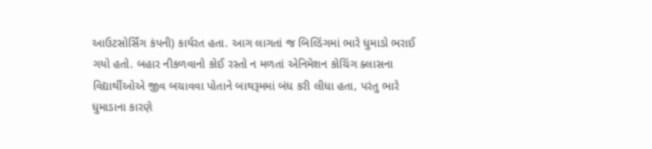આઉટસોર્સિંગ કંપની) કાર્યરત હતા. આગ લાગતાં જ બિલ્ડિંગમાં ભારે ધુમાડો ભરાઈ ગયો હતો. બહાર નીકળવાનો કોઈ રસ્તો ન મળતાં એનિમેશન કોચિંગ ક્લાસના વિદ્યાર્થીઓએ જીવ બચાવવા પોતાને બાથરૂમમાં બંધ કરી લીધા હતા, પરંતુ ભારે ધુમાડાના કારણે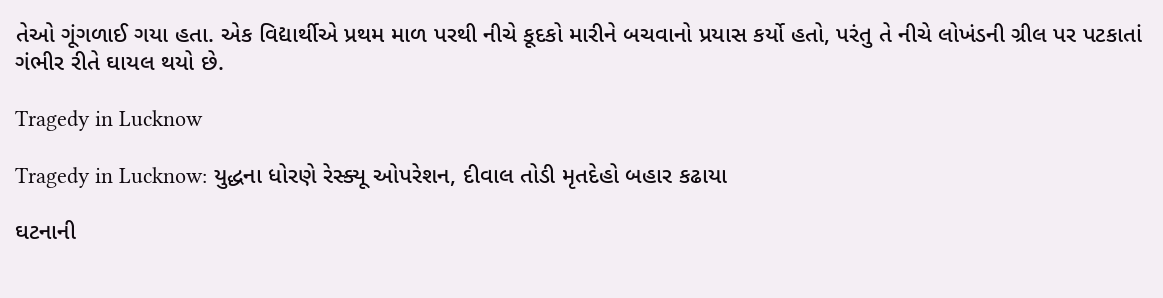તેઓ ગૂંગળાઈ ગયા હતા. એક વિદ્યાર્થીએ પ્રથમ માળ પરથી નીચે કૂદકો મારીને બચવાનો પ્રયાસ કર્યો હતો, પરંતુ તે નીચે લોખંડની ગ્રીલ પર પટકાતાં ગંભીર રીતે ઘાયલ થયો છે.

Tragedy in Lucknow

Tragedy in Lucknow: યુદ્ધના ધોરણે રેસ્ક્યૂ ઓપરેશન, દીવાલ તોડી મૃતદેહો બહાર કઢાયા

ઘટનાની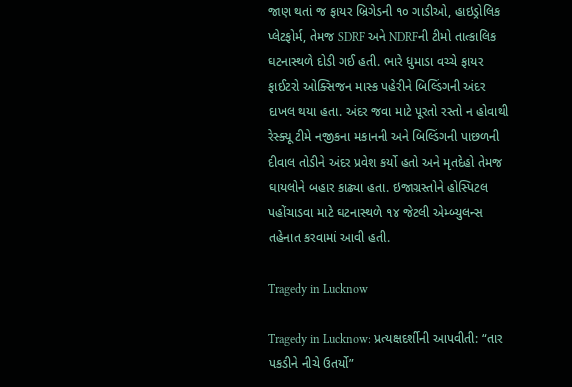જાણ થતાં જ ફાયર બ્રિગેડની ૧૦ ગાડીઓ, હાઇડ્રોલિક પ્લેટફોર્મ, તેમજ SDRF અને NDRFની ટીમો તાત્કાલિક ઘટનાસ્થળે દોડી ગઈ હતી. ભારે ધુમાડા વચ્ચે ફાયર ફાઈટરો ઓક્સિજન માસ્ક પહેરીને બિલ્ડિંગની અંદર દાખલ થયા હતા. અંદર જવા માટે પૂરતો રસ્તો ન હોવાથી રેસ્ક્યૂ ટીમે નજીકના મકાનની અને બિલ્ડિંગની પાછળની દીવાલ તોડીને અંદર પ્રવેશ કર્યો હતો અને મૃતદેહો તેમજ ઘાયલોને બહાર કાઢ્યા હતા. ઇજાગ્રસ્તોને હોસ્પિટલ પહોંચાડવા માટે ઘટનાસ્થળે ૧૪ જેટલી એમ્બ્યુલન્સ તહેનાત કરવામાં આવી હતી.

Tragedy in Lucknow

Tragedy in Lucknow: પ્રત્યક્ષદર્શીની આપવીતી: “તાર પકડીને નીચે ઉતર્યો”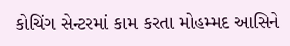કોચિંગ સેન્ટરમાં કામ કરતા મોહમ્મદ આસિને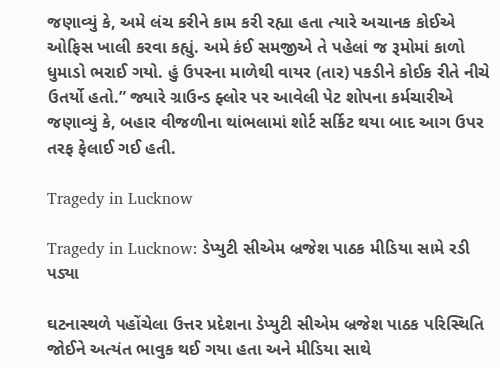જણાવ્યું કે, અમે લંચ કરીને કામ કરી રહ્યા હતા ત્યારે અચાનક કોઈએ ઓફિસ ખાલી કરવા કહ્યું. અમે કંઈ સમજીએ તે પહેલાં જ રૂમોમાં કાળો ધુમાડો ભરાઈ ગયો. હું ઉપરના માળેથી વાયર (તાર) પકડીને કોઈક રીતે નીચે ઉતર્યો હતો.” જ્યારે ગ્રાઉન્ડ ફ્લોર પર આવેલી પેટ શોપના કર્મચારીએ જણાવ્યું કે, બહાર વીજળીના થાંભલામાં શોર્ટ સર્કિટ થયા બાદ આગ ઉપર તરફ ફેલાઈ ગઈ હતી.

Tragedy in Lucknow

Tragedy in Lucknow: ડેપ્યુટી સીએમ બ્રજેશ પાઠક મીડિયા સામે રડી પડ્યા

ઘટનાસ્થળે પહોંચેલા ઉત્તર પ્રદેશના ડેપ્યુટી સીએમ બ્રજેશ પાઠક પરિસ્થિતિ જોઈને અત્યંત ભાવુક થઈ ગયા હતા અને મીડિયા સાથે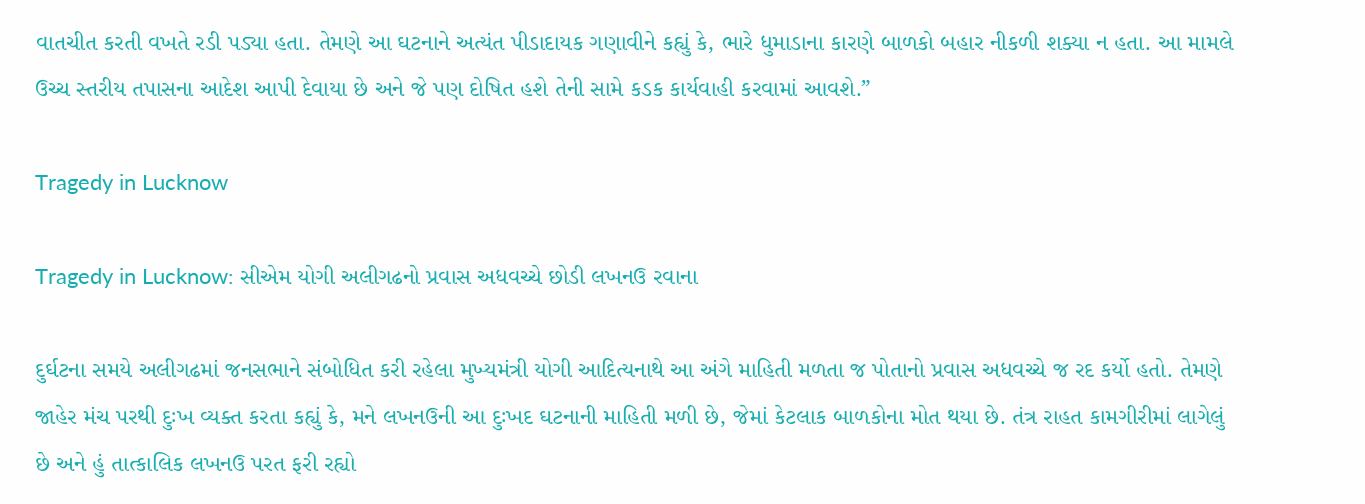વાતચીત કરતી વખતે રડી પડ્યા હતા. તેમણે આ ઘટનાને અત્યંત પીડાદાયક ગણાવીને કહ્યું કે, ભારે ધુમાડાના કારણે બાળકો બહાર નીકળી શક્યા ન હતા. આ મામલે ઉચ્ચ સ્તરીય તપાસના આદેશ આપી દેવાયા છે અને જે પણ દોષિત હશે તેની સામે કડક કાર્યવાહી કરવામાં આવશે.”

Tragedy in Lucknow

Tragedy in Lucknow: સીએમ યોગી અલીગઢનો પ્રવાસ અધવચ્ચે છોડી લખનઉ રવાના

દુર્ઘટના સમયે અલીગઢમાં જનસભાને સંબોધિત કરી રહેલા મુખ્યમંત્રી યોગી આદિત્યનાથે આ અંગે માહિતી મળતા જ પોતાનો પ્રવાસ અધવચ્ચે જ રદ કર્યો હતો. તેમણે જાહેર મંચ પરથી દુઃખ વ્યક્ત કરતા કહ્યું કે, મને લખનઉની આ દુઃખદ ઘટનાની માહિતી મળી છે, જેમાં કેટલાક બાળકોના મોત થયા છે. તંત્ર રાહત કામગીરીમાં લાગેલું છે અને હું તાત્કાલિક લખનઉ પરત ફરી રહ્યો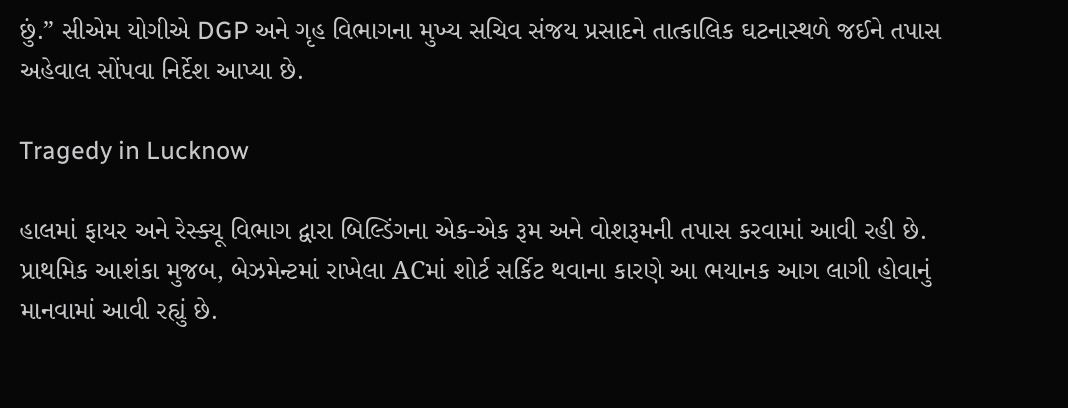છું.” સીએમ યોગીએ DGP અને ગૃહ વિભાગના મુખ્ય સચિવ સંજય પ્રસાદને તાત્કાલિક ઘટનાસ્થળે જઈને તપાસ અહેવાલ સોંપવા નિર્દેશ આપ્યા છે.

Tragedy in Lucknow

હાલમાં ફાયર અને રેસ્ક્યૂ વિભાગ દ્વારા બિલ્ડિંગના એક-એક રૂમ અને વોશરૂમની તપાસ કરવામાં આવી રહી છે. પ્રાથમિક આશંકા મુજબ, બેઝમેન્ટમાં રાખેલા ACમાં શોર્ટ સર્કિટ થવાના કારણે આ ભયાનક આગ લાગી હોવાનું માનવામાં આવી રહ્યું છે.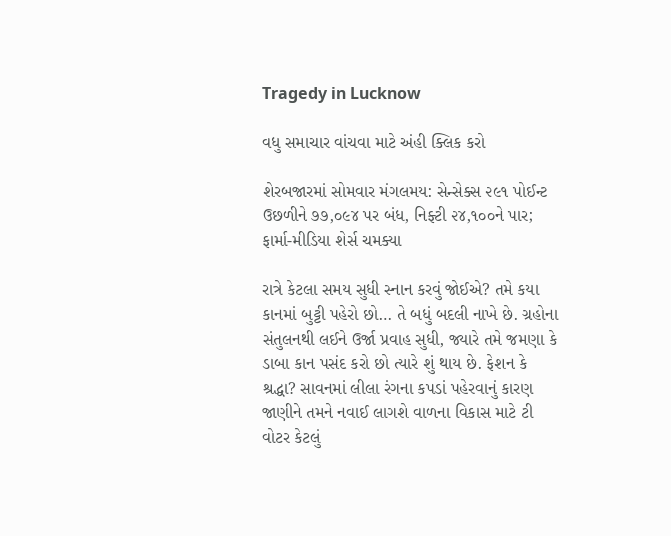Tragedy in Lucknow

વધુ સમાચાર વાંચવા માટે અંહી ક્લિક કરો

શેરબજારમાં સોમવાર મંગલમય: સેન્સેક્સ ૨૯૧ પોઈન્ટ ઉછળીને ૭૭,૦૯૪ પર બંધ, નિફ્ટી ૨૪,૧૦૦ને પાર; ફાર્મા-મીડિયા શેર્સ ચમક્યા

રાત્રે કેટલા સમય સુધી સ્નાન કરવું જોઈએ? તમે કયા કાનમાં બુટ્ટી પહેરો છો… તે બધું બદલી નાખે છે. ગ્રહોના સંતુલનથી લઈને ઉર્જા પ્રવાહ સુધી, જ્યારે તમે જમણા કે ડાબા કાન પસંદ કરો છો ત્યારે શું થાય છે. ફેશન કે શ્રદ્ધા? સાવનમાં લીલા રંગના કપડાં પહેરવાનું કારણ જાણીને તમને નવાઈ લાગશે વાળના વિકાસ માટે ટી વોટર કેટલું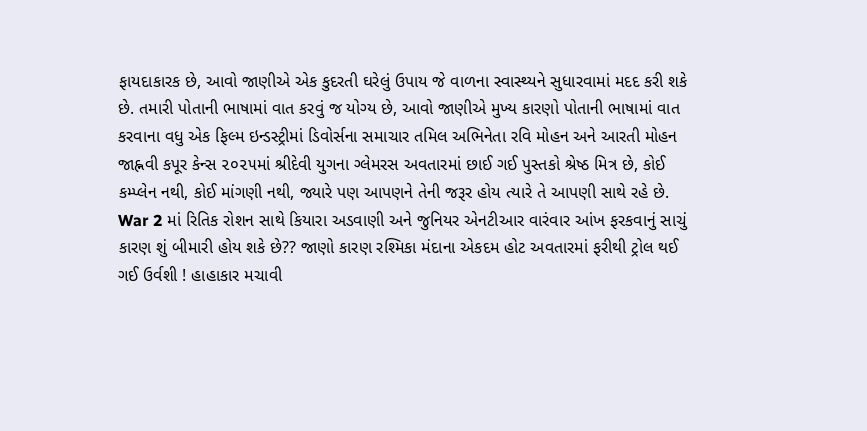ફાયદાકારક છે, આવો જાણીએ એક કુદરતી ઘરેલું ઉપાય જે વાળના સ્વાસ્થ્યને સુધારવામાં મદદ કરી શકે છે. તમારી પોતાની ભાષામાં વાત કરવું જ યોગ્ય છે, આવો જાણીએ મુખ્ય કારણો પોતાની ભાષામાં વાત કરવાના વધુ એક ફિલ્મ ઇન્ડસ્ટ્રીમાં ડિવોર્સના સમાચાર તમિલ અભિનેતા રવિ મોહન અને આરતી મોહન જાહ્નવી કપૂર કેન્સ ૨૦૨૫માં શ્રીદેવી યુગના ગ્લેમરસ અવતારમાં છાઈ ગઈ પુસ્તકો શ્રેષ્ઠ મિત્ર છે, કોઈ કમ્પ્લેન નથી, કોઈ માંગણી નથી, જ્યારે પણ આપણને તેની જરૂર હોય ત્યારે તે આપણી સાથે રહે છે. War 2 માં રિતિક રોશન સાથે કિયારા અડવાણી અને જુનિયર એનટીઆર વારંવાર આંખ ફરકવાનું સાચું કારણ શું બીમારી હોય શકે છે?? જાણો કારણ રશ્મિકા મંદાના એકદમ હોટ અવતારમાં ફરીથી ટ્રોલ થઈ ગઈ ઉર્વશી ! હાહાકાર મચાવી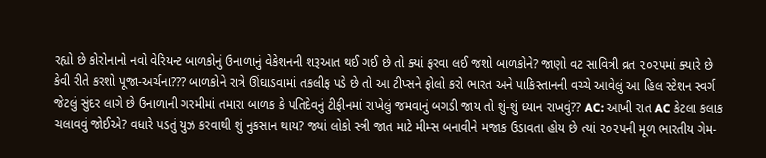રહ્યો છે કોરોનાનો નવો વેરિયન્ટ બાળકોનું ઉનાળાનું વેકેશનની શરૂઆત થઈ ગઈ છે તો ક્યાં ફરવા લઈ જશો બાળકોને? જાણો વટ સાવિત્રી વ્રત ૨૦૨૫માં ક્યારે છે કેવી રીતે કરશો પૂજા-અર્ચના??? બાળકોને રાત્રે ઊંઘાડવામાં તકલીફ પડે છે તો આ ટીપ્સને ફોલો કરો ભારત અને પાકિસ્તાનની વચ્ચે આવેલું આ હિલ સ્ટેશન સ્વર્ગ જેટલું સુંદર લાગે છે ઉનાળાની ગરમીમાં તમારા બાળક કે પતિદેવનું ટીફીનમાં રાખેલું જમવાનું બગડી જાય તો શું-શું ધ્યાન રાખવું?? AC: આખી રાત AC કેટલા કલાક ચલાવવું જોઈએ? વધારે પડતું યુઝ કરવાથી શું નુકસાન થાય? જ્યાં લોકો સ્ત્રી જાત માટે મીમ્સ બનાવીને મજાક ઉડાવતા હોય છે ત્યાં ૨૦૨૫ની મૂળ ભારતીય ગેમ-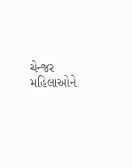ચેન્જર મહિલાઓને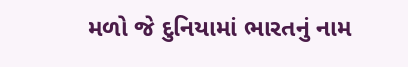મળો જે દુનિયામાં ભારતનું નામ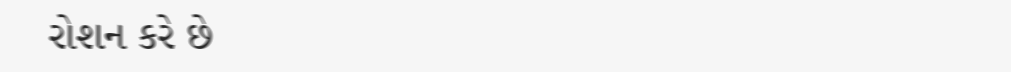રોશન કરે છે